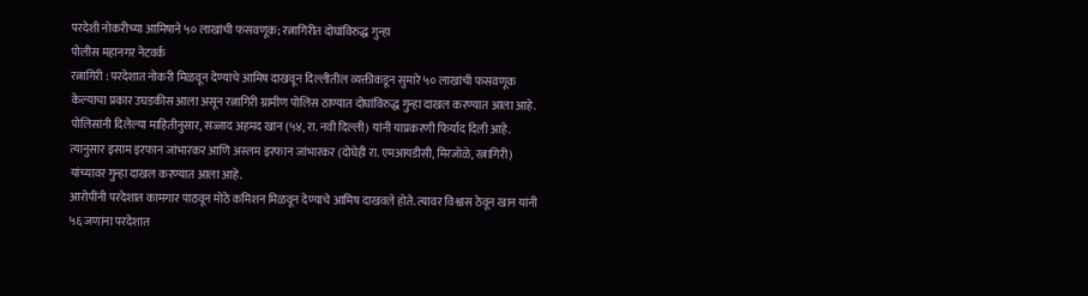परदेशी नोकरीच्या आमिषाने ५० लाखांची फसवणूक; रत्नागिरीत दोघांविरुद्ध गुन्हा
पोलीस महानगर नेटवर्क
रत्नागिरी : परदेशात नोकरी मिळवून देण्याचे आमिष दाखवून दिल्लीतील व्यक्तीकडून सुमारे ५० लाखांची फसवणूक केल्याचा प्रकार उघडकीस आला असून रत्नागिरी ग्रामीण पोलिस ठाण्यात दोघांविरुद्ध गुन्हा दाखल करण्यात आला आहे.
पोलिसांनी दिलेल्या माहितीनुसार, सज्जाद अहमद खान (५४, रा. नवी दिल्ली) यांनी याप्रकरणी फिर्याद दिली आहे. त्यानुसार इसाम इरफान जांभारकर आणि अस्लम इरफान जांभारकर (दोघेही रा. एमआयडीसी, मिरजोळे, रत्नागिरी) यांच्यावर गुन्हा दाखल करण्यात आला आहे.
आरोपींनी परदेशात कामगार पाठवून मोठे कमिशन मिळवून देण्याचे आमिष दाखवले होते. त्यावर विश्वास ठेवून खान यांनी ५६ जणांना परदेशात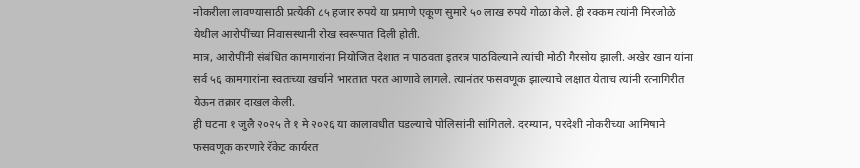नोकरीला लावण्यासाठी प्रत्येकी ८५ हजार रुपये या प्रमाणे एकूण सुमारे ५० लाख रुपये गोळा केले. ही रक्कम त्यांनी मिरजोळे येथील आरोपींच्या निवासस्थानी रोख स्वरूपात दिली होती.
मात्र, आरोपींनी संबंधित कामगारांना नियोजित देशात न पाठवता इतरत्र पाठविल्याने त्यांची मोठी गैरसोय झाली. अखेर खान यांना सर्व ५६ कामगारांना स्वतःच्या खर्चाने भारतात परत आणावे लागले. त्यानंतर फसवणूक झाल्याचे लक्षात येताच त्यांनी रत्नागिरीत येऊन तक्रार दाखल केली.
ही घटना १ जुलै २०२५ ते १ मे २०२६ या कालावधीत घडल्याचे पोलिसांनी सांगितले. दरम्यान, परदेशी नोकरीच्या आमिषाने फसवणूक करणारे रॅकेट कार्यरत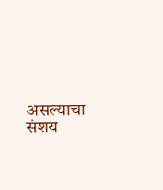असल्याचा संशय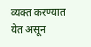व्यक्त करण्यात येत असून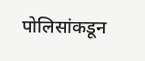पोलिसांकडून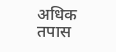अधिक तपास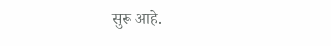सुरू आहे.